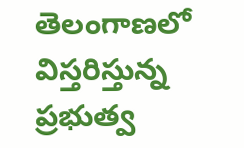తెలంగాణలో విస్తరిస్తున్న ప్రభుత్వ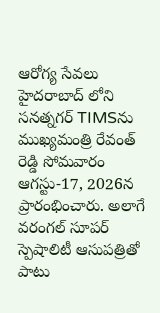ఆరోగ్య సేవలు
హైదరాబాద్ లోని సనత్నగర్ TIMSను ముఖ్యమంత్రి రేవంత్ రెడ్డి సోమవారం ఆగస్టు-17, 2026న ప్రారంభించారు. అలాగే వరంగల్ సూపర్ స్పెషాలిటీ ఆసుపత్రితో పాటు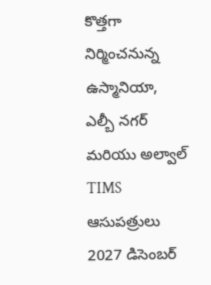కొత్తగా నిర్మించనున్న ఉస్మానియా, ఎల్బీ నగర్ మరియు అల్వాల్ TIMS ఆసుపత్రులు 2027 డిసెంబర్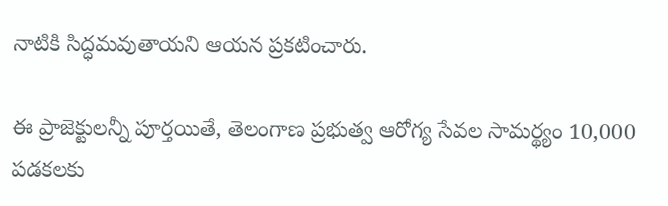నాటికి సిద్ధమవుతాయని ఆయన ప్రకటించారు.

ఈ ప్రాజెక్టులన్నీ పూర్తయితే, తెలంగాణ ప్రభుత్వ ఆరోగ్య సేవల సామర్థ్యం 10,000 పడకలకు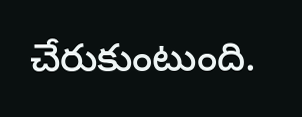చేరుకుంటుంది.